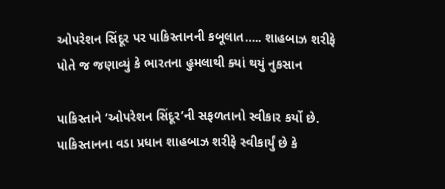ઓપરેશન સિંદૂર પર પાકિસ્તાનની કબૂલાત….. શાહબાઝ શરીફે પોતે જ જણાવ્યું કે ભારતના હુમલાથી ક્યાં થયું નુકસાન

પાકિસ્તાને ‘ઓપરેશન સિંદૂર’ની સફળતાનો સ્વીકાર કર્યો છે. પાકિસ્તાનના વડા પ્રધાન શાહબાઝ શરીફે સ્વીકાર્યું છે કે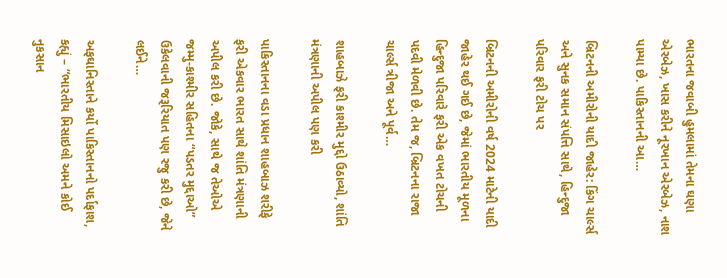ભારતના જવાબી હુમલામાં તેમના ઘણા એરબેઝ, ખાસ કરીને નૂરખાન એરબેઝ, નાશ પામ્યા છે. પાકિસ્તાનની આ…

બ્રિટનની અમીરોની યાદી જાહેર: કિંગ ચાર્લ્સ અને સુનક સમાન સંપત્તિ સાથે, હિન્દુજા પરિવાર ફરી ટોચ પર

બ્રિટનની અમીરોની વર્ષ 2024 માટેની યાદી જાહેર થઈ ગઈ છે, જેમાં ભારતીય મૂળના હિન્દુજા પરિવારે ફરી એક વખત ટોચની પદવી મેળવી છે. તેમ જ, બ્રિટનના રાજા ચાર્લ્સ ત્રીજા અને પૂર્વ…

શાહબાઝે ફરી કાશ્મીર મુદ્દો ઉઠાવ્યો, શાંતિ મંત્રણાની અપીલ પણ કરી

પાકિસ્તાનના વડા પ્રધાન શાહબાઝ શરીફે ફરી એકવાર ભારત સાથે શાંતિ મંત્રણાની અપીલ કરી છે. જોકે, સાથે જ તેઓએ જમ્મુ-કાશ્મીર સહિતના “પડતર મુદ્દાઓ” ઉકેલવાની જરૂરિયાત પણ રજુ કરી છે, જેને લઈને…

અફઘાનિસ્તાને કર્યો પાકિસ્તાનનો પર્દાફાશ, કહ્યું – “ભારતીય મિસાઇલો અમને કોઈ નુકસાન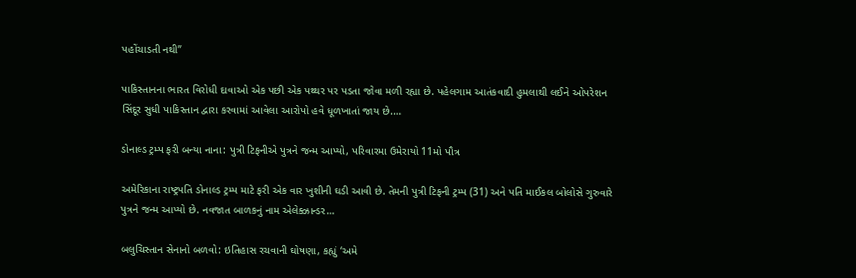પહોંચાડતી નથી”

પાકિસ્તાનના ભારત વિરોધી દાવાઓ એક પછી એક પથ્થર પર પડતા જોવા મળી રહ્યા છે. પહેલગામ આતંકવાદી હુમલાથી લઈને ઓપરેશન સિંદૂર સુધી પાકિસ્તાન દ્વારા કરવામાં આવેલા આરોપો હવે ધૂળખાતાં જાય છે.…

ડોનાલ્ડ ટ્રમ્પ ફરી બન્યા નાના: પુત્રી ટિફનીએ પુત્રને જન્મ આપ્યો, પરિવારમા ઉમેરાયો 11મો પૌત્ર

અમેરિકાના રાષ્ટ્રપતિ ડોનાલ્ડ ટ્રમ્પ માટે ફરી એક વાર ખુશીની ઘડી આવી છે. તેમની પુત્રી ટિફની ટ્રમ્પ (31) અને પતિ માઈકલ બોલોસે ગુરુવારે પુત્રને જન્મ આપ્યો છે. નવજાત બાળકનું નામ એલેક્ઝાન્ડર…

બલુચિસ્તાન સેનાનો બળવો: ઇતિહાસ રચવાની ઘોષણા, કહ્યું ‘અમે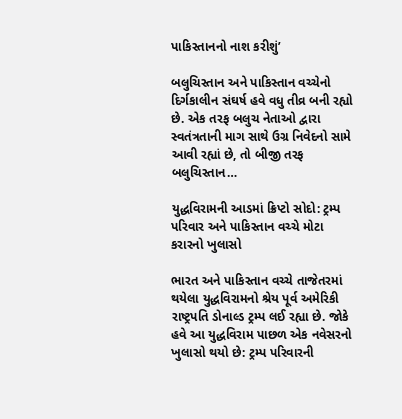પાકિસ્તાનનો નાશ કરીશું’

બલુચિસ્તાન અને પાકિસ્તાન વચ્ચેનો દિર્ગકાલીન સંઘર્ષ હવે વધુ તીવ્ર બની રહ્યો છે. એક તરફ બલુચ નેતાઓ દ્વારા સ્વતંત્રતાની માગ સાથે ઉગ્ર નિવેદનો સામે આવી રહ્યાં છે, તો બીજી તરફ બલુચિસ્તાન…

યુદ્ધવિરામની આડમાં ક્રિપ્ટો સોદો: ટ્રમ્પ પરિવાર અને પાકિસ્તાન વચ્ચે મોટા કરારનો ખુલાસો

ભારત અને પાકિસ્તાન વચ્ચે તાજેતરમાં થયેલા યુદ્ધવિરામનો શ્રેય પૂર્વ અમેરિકી રાષ્ટ્રપતિ ડોનાલ્ડ ટ્રમ્પ લઈ રહ્યા છે. જોકે હવે આ યુદ્ધવિરામ પાછળ એક નવેસરનો ખુલાસો થયો છે: ટ્રમ્પ પરિવારની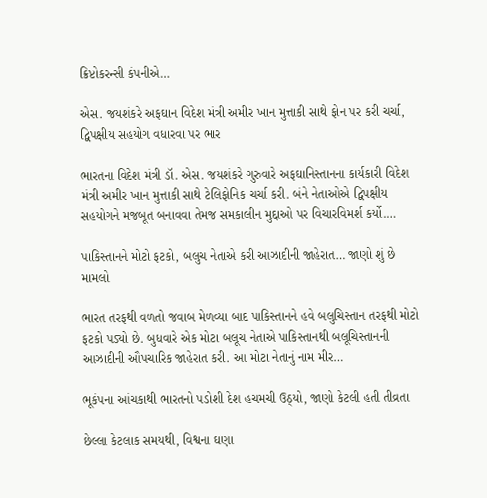ક્રિપ્ટોકરન્સી કંપનીએ…

એસ. જયશંકરે અફઘાન વિદેશ મંત્રી અમીર ખાન મુત્તાકી સાથે ફોન પર કરી ચર્ચા, દ્વિપક્ષીય સહયોગ વધારવા પર ભાર

ભારતના વિદેશ મંત્રી ડૉ. એસ. જયશંકરે ગુરુવારે અફઘાનિસ્તાનના કાર્યકારી વિદેશ મંત્રી અમીર ખાન મુત્તાકી સાથે ટેલિફોનિક ચર્ચા કરી. બંને નેતાઓએ દ્વિપક્ષીય સહયોગને મજબૂત બનાવવા તેમજ સમકાલીન મુદ્દાઓ પર વિચારવિમર્શ કર્યો.…

પાકિસ્તાનને મોટો ફટકો, બલુચ નેતાએ કરી આઝાદીની જાહેરાત… જાણો શું છે મામલો

ભારત તરફથી વળતો જવાબ મેળવ્યા બાદ પાકિસ્તાનને હવે બલુચિસ્તાન તરફથી મોટો ફટકો પડ્યો છે. બુધવારે એક મોટા બલૂચ નેતાએ પાકિસ્તાનથી બલૂચિસ્તાનની આઝાદીની ઔપચારિક જાહેરાત કરી. આ મોટા નેતાનું નામ મીર…

ભૂકંપના આંચકાથી ભારતનો પડોશી દેશ હચમચી ઉઠ્યો, જાણો કેટલી હતી તીવ્રતા

છેલ્લા કેટલાક સમયથી, વિશ્વના ઘણા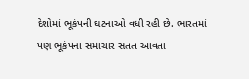દેશોમાં ભૂકંપની ઘટનાઓ વધી રહી છે. ભારતમાં પણ ભૂકંપના સમાચાર સતત આવતા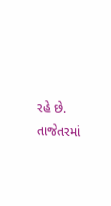રહે છે. તાજેતરમાં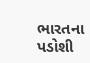ભારતના પડોશી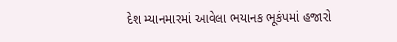દેશ મ્યાનમારમાં આવેલા ભયાનક ભૂકંપમાં હજારો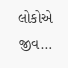લોકોએ જીવ…